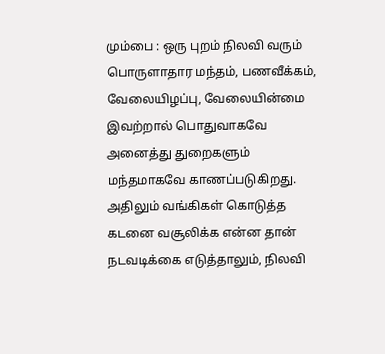மும்பை : ஒரு புறம் நிலவி வரும் பொருளாதார மந்தம், பணவீக்கம், வேலையிழப்பு, வேலையின்மை இவற்றால் பொதுவாகவே அனைத்து துறைகளும் மந்தமாகவே காணப்படுகிறது. அதிலும் வங்கிகள் கொடுத்த கடனை வசூலிக்க என்ன தான் நடவடிக்கை எடுத்தாலும், நிலவி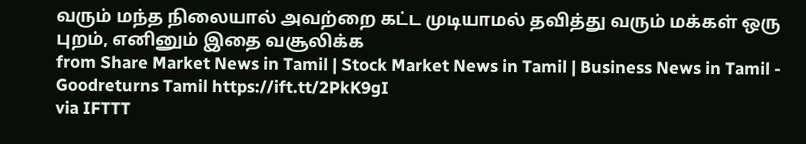வரும் மந்த நிலையால் அவற்றை கட்ட முடியாமல் தவித்து வரும் மக்கள் ஒரு புறம், எனினும் இதை வசூலிக்க
from Share Market News in Tamil | Stock Market News in Tamil | Business News in Tamil - Goodreturns Tamil https://ift.tt/2PkK9gI
via IFTTT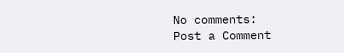No comments:
Post a Comment